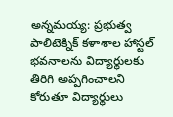అన్నమయ్య: ప్రభుత్వ పాలిటెక్నిక్ కళాశాల హాస్టల్ భవనాలను విద్యార్థులకు తిరిగి అప్పగించాలని కోరుతూ విద్యార్థులు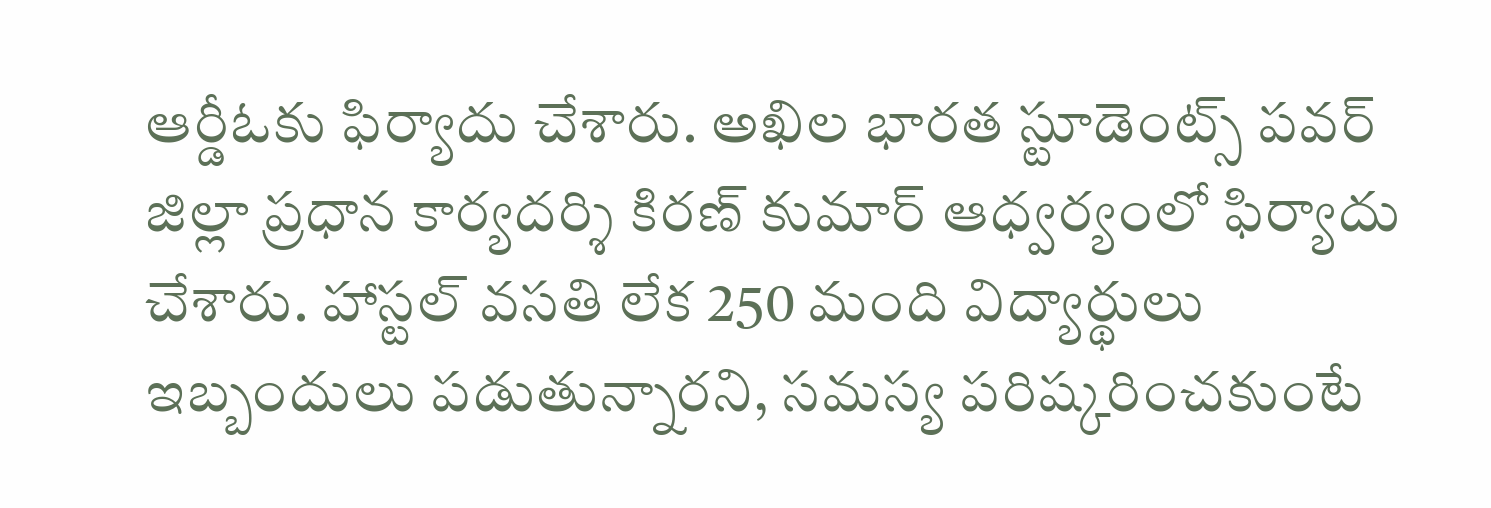ఆర్డీఓకు ఫిర్యాదు చేశారు. అఖిల భారత స్టూడెంట్స్ పవర్ జిల్లా ప్రధాన కార్యదర్శి కిరణ్ కుమార్ ఆధ్వర్యంలో ఫిర్యాదు చేశారు. హాస్టల్ వసతి లేక 250 మంది విద్యార్థులు ఇబ్బందులు పడుతున్నారని, సమస్య పరిష్కరించకుంటే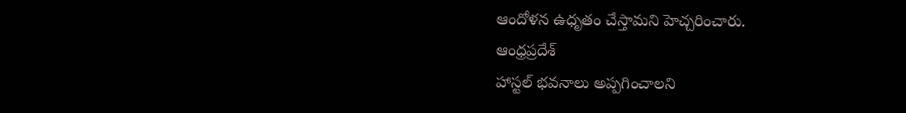ఆందోళన ఉధృతం చేస్తామని హెచ్చరించారు.
ఆంధ్రప్రదేశ్
హాస్టల్ భవనాలు అప్పగించాలని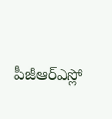పీజీఆర్ఎస్లో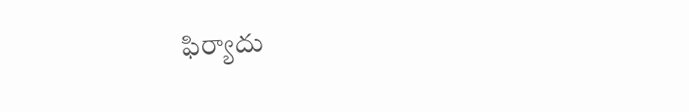ఫిర్యాదు